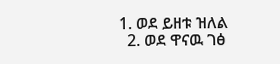1. ወደ ይዘቱ ዝለል
  2. ወደ ዋናዉ ገፅ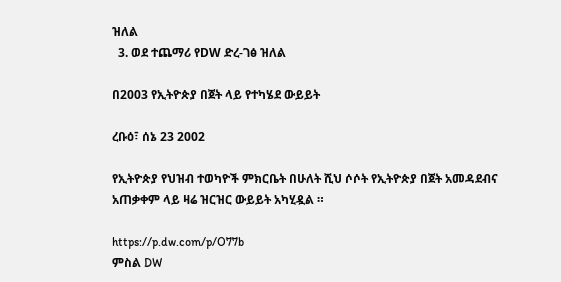ዝለል
  3. ወደ ተጨማሪ የDW ድረ-ገፅ ዝለል

በ2003 የኢትዮጵያ በጀት ላይ የተካሄደ ውይይት

ረቡዕ፣ ሰኔ 23 2002

የኢትዮጵያ የህዝብ ተወካዮች ምክርቤት በሁለት ሺህ ሶሶት የኢትዮጵያ በጀት አመዳደብና አጠቃቀም ላይ ዛሬ ዝርዝር ውይይት አካሂዷል ።

https://p.dw.com/p/O77b
ምስል DW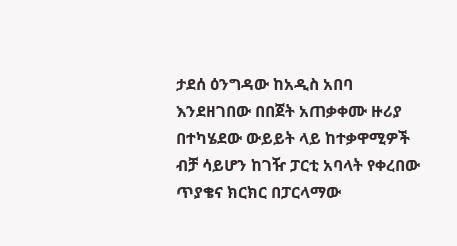ታደሰ ዕንግዳው ከአዲስ አበባ እንደዘገበው በበጀት አጠቃቀሙ ዙሪያ በተካሄደው ውይይት ላይ ከተቃዋሚዎች ብቻ ሳይሆን ከገዥ ፓርቲ አባላት የቀረበው ጥያቄና ክርክር በፓርላማው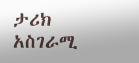ታሪክ አስገራሚ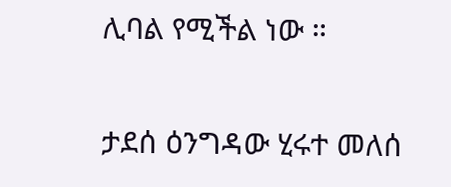ሊባል የሚችል ነው ።

ታደሰ ዕንግዳው ሂሩተ መለሰ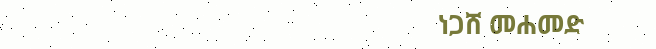ነጋሸ መሐመድ